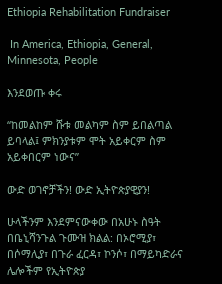Ethiopia Rehabilitation Fundraiser

 In America, Ethiopia, General, Minnesota, People

እንደወጡ ቀሩ

“ከመልከም ሹቱ መልካም ስም ይበልጣል ይባላል፤ ምክንያቱም ሞት አይቀርም ስም አይቀበርም ነውና”

ውድ ወገኖቻችን! ውድ ኢትዮጵያዊያን!

ሁላችንም እንደምናውቀው በአሁኑ ስዓት በቤኒሻንጉል ጉሙዝ ክልል: በኦሮሚያ፣ በሶማሊያ፣ በጉራ ፈርዳ፣ ኮንሶ፣ በማይካድራና ሌሎችም የኢትዮጵያ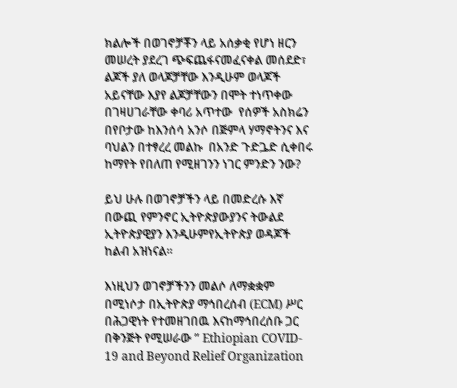ክልሎች በወገኖቻቾን ላይ አሰቃቂ የሆነ ዘርን መሠረት ያደረገ ጭፍጨፋናመፈናቀል መሰደድ፣ ልጆች ያለ ወላጆቻቸው እንዲሁም ወላጆች አይናቸው እያየ ልጆቻቸውን በሞት ተነጥቀው በገዛሀገራቸው ቀባሪ አጥተው  የሰዎች አስክሬን በየቦታው ከእንሰሳ አንሶ በጅምላ ሃማኖትንና እና ባህልን በተፃረረ መልኩ  በአንድ ጉድጔድ ሲቀበሩ ከማየት የበለጠ የሚዘገንን ነገር ምንድን ንው?

ይህ ሁሉ በወገኖቻችን ላይ በመድረሱ እኛ በውጪ የምንኖር ኢትዮጵያውያንና ትውልደ ኢትዮጵያዊያን እንዲሁምየኢትዮጵያ ወዳጆች ከልብ አዝነናል።

እነዚህን ወገኖቻችንን መልሶ ለማቋቋም በሚነሶታ በኢትዮጵያ ማኅበረሰብ (ECM) ሥር  በሕጋዊነት የተመዘገበዉ እናከማኅበረሰቡ ጋር በቅንጅት የሚሠራው ” Ethiopian COVID- 19 and Beyond Relief Organization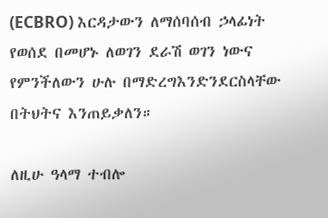(ECBRO) እርዳታውን ለማሰባሰብ ኃላፊነት የወሰደ በመሆኑ ለወገን ደራሽ ወገን ነውና የምንችለውን ሁሉ በማድረግእንድንደርስላቸው በትህትና እንጠይቃለን።

ለዚሁ ዓላማ ተብሎ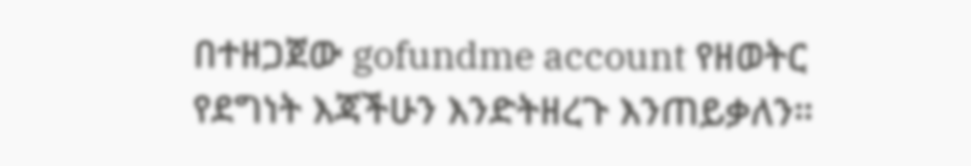በተዘጋጀው gofundme account የዘወትር የደግነት እጃችሁን እንድትዘረጉ እንጠይቃለን።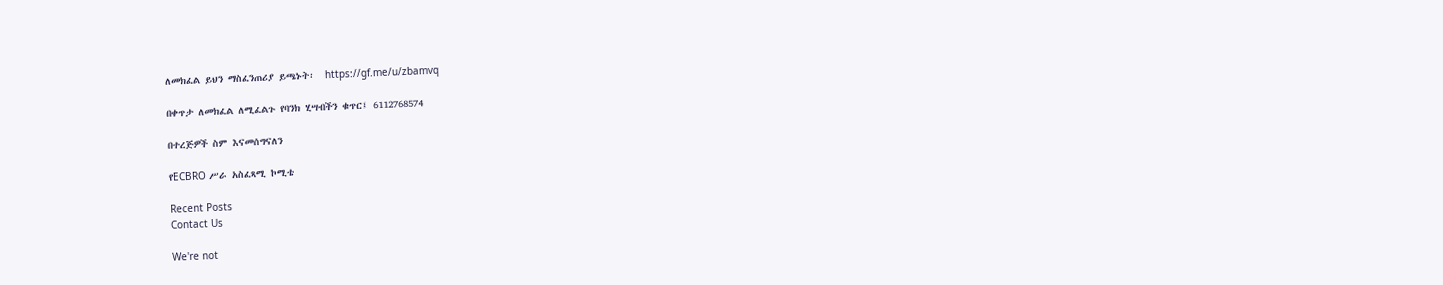ለመክፈል ይህን ማስፈንጠሪያ ይጫኑት፡  https://gf.me/u/zbamvq

በቀጥታ ለመክፈል ለሚፈልጉ የባንክ ሂሣብችን ቁጥር፤ 6112768574

በተረጅዎች ስም እናመሰግናለን

የECBRO ሥራ አስፈጻሚ ኮሚቴ

Recent Posts
Contact Us

We're not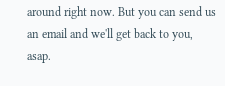around right now. But you can send us an email and we'll get back to you, asap.